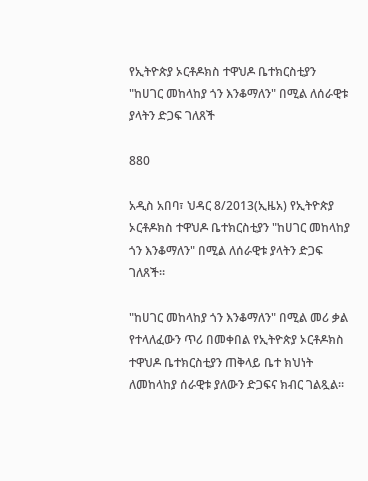የኢትዮጵያ ኦርቶዶክስ ተዋህዶ ቤተክርስቲያን "ከሀገር መከላከያ ጎን እንቆማለን" በሚል ለሰራዊቱ ያላትን ድጋፍ ገለጸች

880

አዲስ አበባ፣ ህዳር 8/2013(ኢዜአ) የኢትዮጵያ ኦርቶዶክስ ተዋህዶ ቤተክርስቲያን "ከሀገር መከላከያ ጎን እንቆማለን" በሚል ለሰራዊቱ ያላትን ድጋፍ ገለጸች።

"ከሀገር መከላከያ ጎን እንቆማለን" በሚል መሪ ቃል የተላለፈውን ጥሪ በመቀበል የኢትዮጵያ ኦርቶዶክስ ተዋህዶ ቤተክርስቲያን ጠቅላይ ቤተ ክህነት ለመከላከያ ሰራዊቱ ያለውን ድጋፍና ክብር ገልጿል።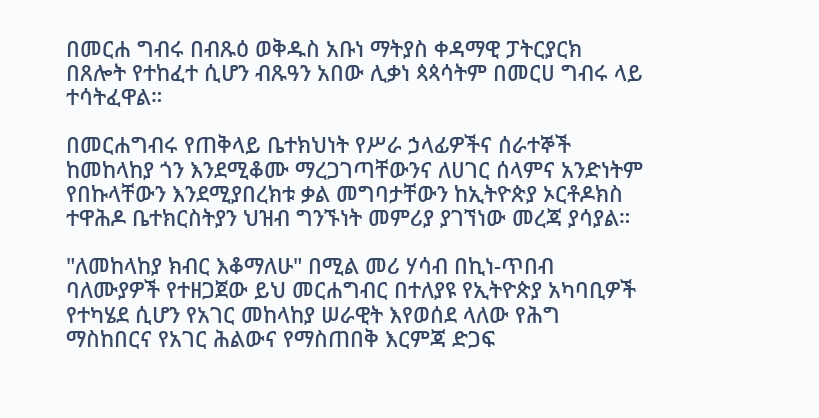በመርሐ ግብሩ በብጹዕ ወቅዱስ አቡነ ማትያስ ቀዳማዊ ፓትርያርክ በጸሎት የተከፈተ ሲሆን ብጹዓን አበው ሊቃነ ጳጳሳትም በመርሀ ግብሩ ላይ ተሳትፈዋል።

በመርሐግብሩ የጠቅላይ ቤተክህነት የሥራ ኃላፊዎችና ሰራተኞች ከመከላከያ ጎን እንደሚቆሙ ማረጋገጣቸውንና ለሀገር ሰላምና አንድነትም የበኩላቸውን እንደሚያበረክቱ ቃል መግባታቸውን ከኢትዮጵያ ኦርቶዶክስ ተዋሕዶ ቤተክርስትያን ህዝብ ግንኙነት መምሪያ ያገኘነው መረጃ ያሳያል።

"ለመከላከያ ክብር እቆማለሁ" በሚል መሪ ሃሳብ በኪነ-ጥበብ ባለሙያዎች የተዘጋጀው ይህ መርሐግብር በተለያዩ የኢትዮጵያ አካባቢዎች የተካሄደ ሲሆን የአገር መከላከያ ሠራዊት እየወሰደ ላለው የሕግ ማስከበርና የአገር ሕልውና የማስጠበቅ እርምጃ ድጋፍ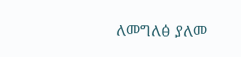ለመግለፅ ያለመ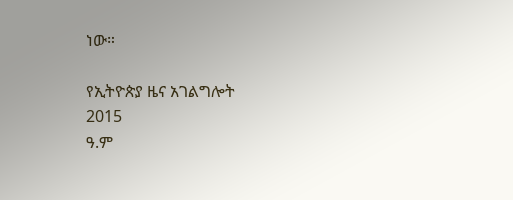ነው።

የኢትዮጵያ ዜና አገልግሎት
2015
ዓ.ም